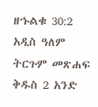ዘኁልቁ 30:2 አዲስ ዓለም ትርጉም መጽሐፍ ቅዱስ 2 አንድ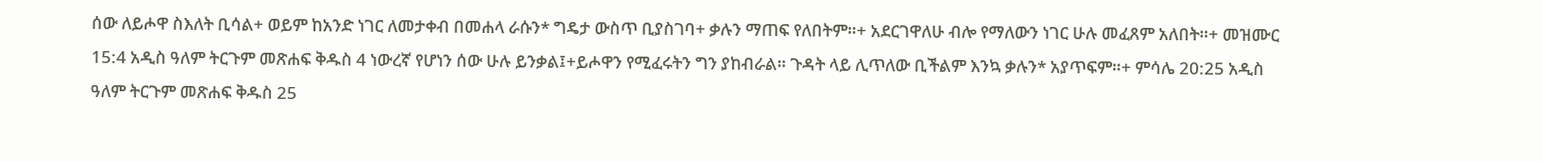ሰው ለይሖዋ ስእለት ቢሳል+ ወይም ከአንድ ነገር ለመታቀብ በመሐላ ራሱን* ግዴታ ውስጥ ቢያስገባ+ ቃሉን ማጠፍ የለበትም።+ አደርገዋለሁ ብሎ የማለውን ነገር ሁሉ መፈጸም አለበት።+ መዝሙር 15:4 አዲስ ዓለም ትርጉም መጽሐፍ ቅዱስ 4 ነውረኛ የሆነን ሰው ሁሉ ይንቃል፤+ይሖዋን የሚፈሩትን ግን ያከብራል። ጉዳት ላይ ሊጥለው ቢችልም እንኳ ቃሉን* አያጥፍም።+ ምሳሌ 20:25 አዲስ ዓለም ትርጉም መጽሐፍ ቅዱስ 25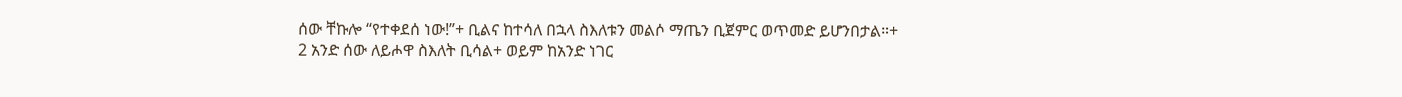ሰው ቸኩሎ “የተቀደሰ ነው!”+ ቢልና ከተሳለ በኋላ ስእለቱን መልሶ ማጤን ቢጀምር ወጥመድ ይሆንበታል።+
2 አንድ ሰው ለይሖዋ ስእለት ቢሳል+ ወይም ከአንድ ነገር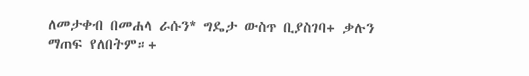ለመታቀብ በመሐላ ራሱን* ግዴታ ውስጥ ቢያስገባ+ ቃሉን ማጠፍ የለበትም።+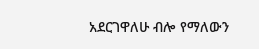አደርገዋለሁ ብሎ የማለውን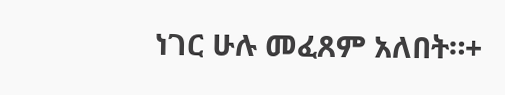ነገር ሁሉ መፈጸም አለበት።+